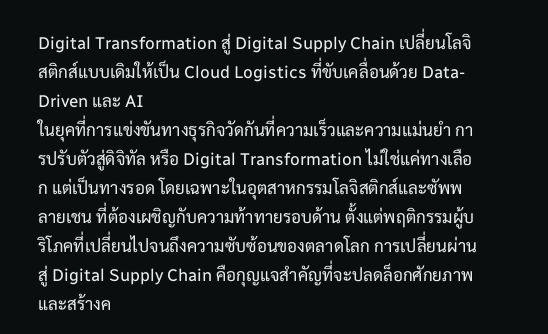Digital Transformation สู่ Digital Supply Chain เปลี่ยนโลจิสติกส์แบบเดิมให้เป็น Cloud Logistics ที่ขับเคลื่อนด้วย Data-Driven และ AI
ในยุคที่การแข่งขันทางธุรกิจวัดกันที่ความเร็วและความแม่นยำ การปรับตัวสู่ดิจิทัล หรือ Digital Transformation ไม่ใช่แค่ทางเลือก แต่เป็นทางรอด โดยเฉพาะในอุตสาหกรรมโลจิสติกส์และซัพพลายเชน ที่ต้องเผชิญกับความท้าทายรอบด้าน ตั้งแต่พฤติกรรมผู้บริโภคที่เปลี่ยนไปจนถึงความซับซ้อนของตลาดโลก การเปลี่ยนผ่านสู่ Digital Supply Chain คือกุญแจสำคัญที่จะปลดล็อกศักยภาพและสร้างค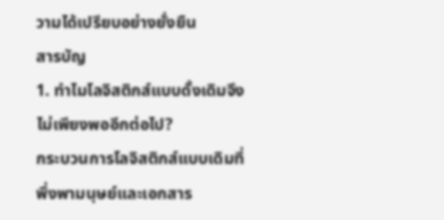วามได้เปรียบอย่างยั่งยืน
สารบัญ
1. ทำไมโลจิสติกส์แบบดั้งเดิมจึงไม่เพียงพออีกต่อไป?
กระบวนการโลจิสติกส์แบบเดิมที่พึ่งพามนุษย์และเอกสาร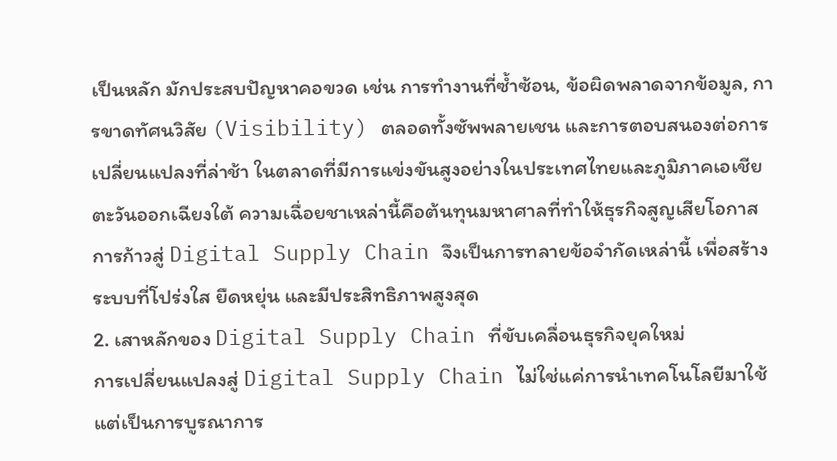เป็นหลัก มักประสบปัญหาคอขวด เช่น การทำงานที่ซ้ำซ้อน, ข้อผิดพลาดจากข้อมูล, การขาดทัศนวิสัย (Visibility) ตลอดทั้งซัพพลายเชน และการตอบสนองต่อการเปลี่ยนแปลงที่ล่าช้า ในตลาดที่มีการแข่งขันสูงอย่างในประเทศไทยและภูมิภาคเอเชียตะวันออกเฉียงใต้ ความเฉื่อยชาเหล่านี้คือต้นทุนมหาศาลที่ทำให้ธุรกิจสูญเสียโอกาส การก้าวสู่ Digital Supply Chain จึงเป็นการทลายข้อจำกัดเหล่านี้ เพื่อสร้างระบบที่โปร่งใส ยืดหยุ่น และมีประสิทธิภาพสูงสุด
2. เสาหลักของ Digital Supply Chain ที่ขับเคลื่อนธุรกิจยุคใหม่
การเปลี่ยนแปลงสู่ Digital Supply Chain ไม่ใช่แค่การนำเทคโนโลยีมาใช้ แต่เป็นการบูรณาการ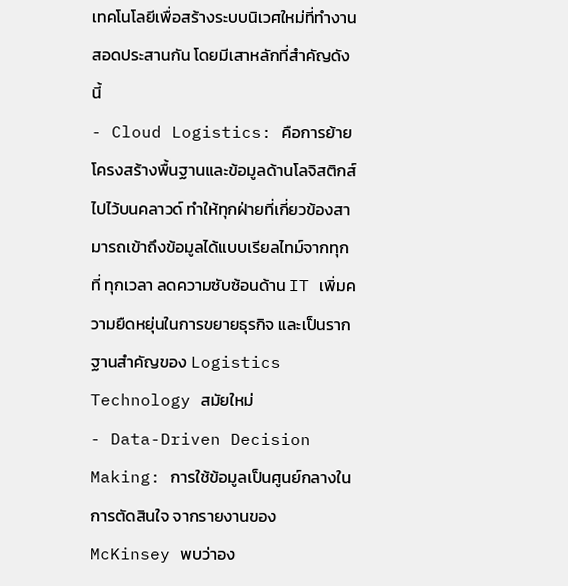เทคโนโลยีเพื่อสร้างระบบนิเวศใหม่ที่ทำงานสอดประสานกัน โดยมีเสาหลักที่สำคัญดังนี้
- Cloud Logistics: คือการย้ายโครงสร้างพื้นฐานและข้อมูลด้านโลจิสติกส์ไปไว้บนคลาวด์ ทำให้ทุกฝ่ายที่เกี่ยวข้องสามารถเข้าถึงข้อมูลได้แบบเรียลไทม์จากทุกที่ ทุกเวลา ลดความซับซ้อนด้าน IT เพิ่มความยืดหยุ่นในการขยายธุรกิจ และเป็นรากฐานสำคัญของ Logistics Technology สมัยใหม่
- Data-Driven Decision Making: การใช้ข้อมูลเป็นศูนย์กลางในการตัดสินใจ จากรายงานของ McKinsey พบว่าอง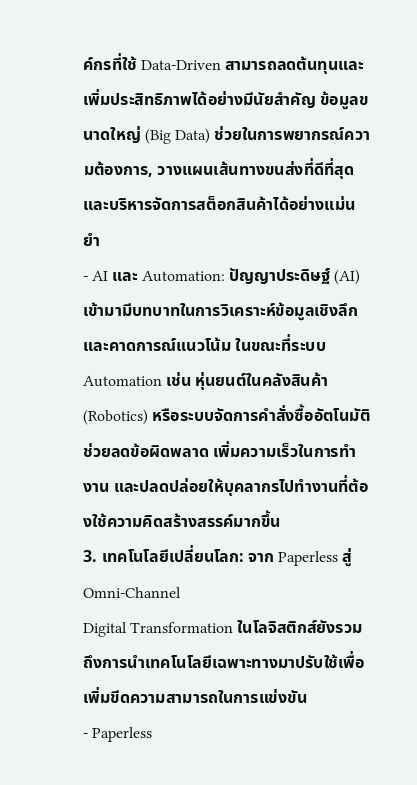ค์กรที่ใช้ Data-Driven สามารถลดต้นทุนและเพิ่มประสิทธิภาพได้อย่างมีนัยสำคัญ ข้อมูลขนาดใหญ่ (Big Data) ช่วยในการพยากรณ์ความต้องการ, วางแผนเส้นทางขนส่งที่ดีที่สุด และบริหารจัดการสต็อกสินค้าได้อย่างแม่นยำ
- AI และ Automation: ปัญญาประดิษฐ์ (AI) เข้ามามีบทบาทในการวิเคราะห์ข้อมูลเชิงลึกและคาดการณ์แนวโน้ม ในขณะที่ระบบ Automation เช่น หุ่นยนต์ในคลังสินค้า (Robotics) หรือระบบจัดการคำสั่งซื้ออัตโนมัติ ช่วยลดข้อผิดพลาด เพิ่มความเร็วในการทำงาน และปลดปล่อยให้บุคลากรไปทำงานที่ต้องใช้ความคิดสร้างสรรค์มากขึ้น
3. เทคโนโลยีเปลี่ยนโลก: จาก Paperless สู่ Omni-Channel
Digital Transformation ในโลจิสติกส์ยังรวมถึงการนำเทคโนโลยีเฉพาะทางมาปรับใช้เพื่อเพิ่มขีดความสามารถในการแข่งขัน
- Paperless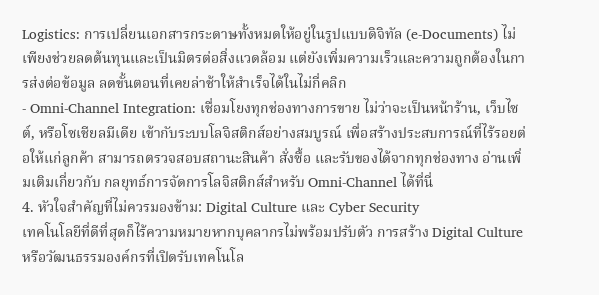Logistics: การเปลี่ยนเอกสารกระดาษทั้งหมดให้อยู่ในรูปแบบดิจิทัล (e-Documents) ไม่เพียงช่วยลดต้นทุนและเป็นมิตรต่อสิ่งแวดล้อม แต่ยังเพิ่มความเร็วและความถูกต้องในการส่งต่อข้อมูล ลดขั้นตอนที่เคยล่าช้าให้สำเร็จได้ในไม่กี่คลิก
- Omni-Channel Integration: เชื่อมโยงทุกช่องทางการขาย ไม่ว่าจะเป็นหน้าร้าน, เว็บไซต์, หรือโซเชียลมีเดีย เข้ากับระบบโลจิสติกส์อย่างสมบูรณ์ เพื่อสร้างประสบการณ์ที่ไร้รอยต่อให้แก่ลูกค้า สามารถตรวจสอบสถานะสินค้า สั่งซื้อ และรับของได้จากทุกช่องทาง อ่านเพิ่มเติมเกี่ยวกับ กลยุทธ์การจัดการโลจิสติกส์สำหรับ Omni-Channel ได้ที่นี่
4. หัวใจสำคัญที่ไม่ควรมองข้าม: Digital Culture และ Cyber Security
เทคโนโลยีที่ดีที่สุดก็ไร้ความหมายหากบุคลากรไม่พร้อมปรับตัว การสร้าง Digital Culture หรือวัฒนธรรมองค์กรที่เปิดรับเทคโนโล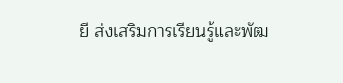ยี ส่งเสริมการเรียนรู้และพัฒ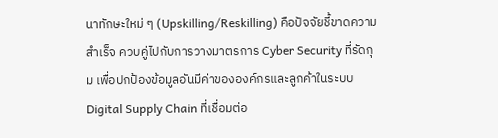นาทักษะใหม่ ๆ (Upskilling/Reskilling) คือปัจจัยชี้ขาดความสำเร็จ ควบคู่ไปกับการวางมาตรการ Cyber Security ที่รัดกุม เพื่อปกป้องข้อมูลอันมีค่าขององค์กรและลูกค้าในระบบ Digital Supply Chain ที่เชื่อมต่อ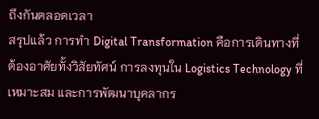ถึงกันตลอดเวลา
สรุปแล้ว การทำ Digital Transformation คือการเดินทางที่ต้องอาศัยทั้งวิสัยทัศน์ การลงทุนใน Logistics Technology ที่เหมาะสม และการพัฒนาบุคลากร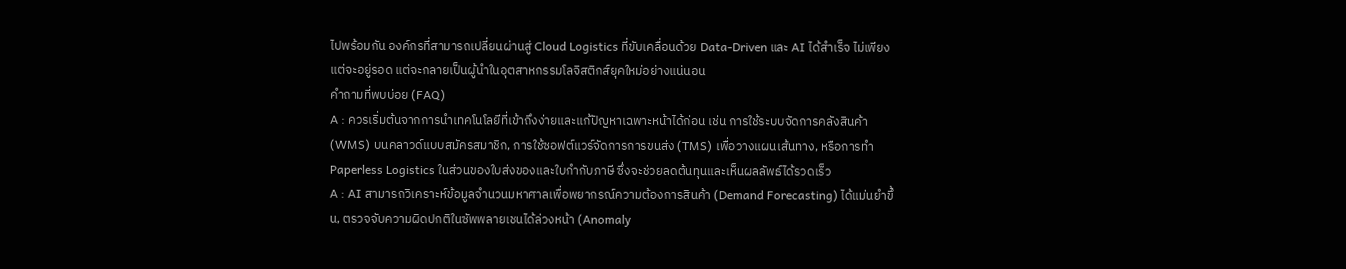ไปพร้อมกัน องค์กรที่สามารถเปลี่ยนผ่านสู่ Cloud Logistics ที่ขับเคลื่อนด้วย Data-Driven และ AI ได้สำเร็จ ไม่เพียงแต่จะอยู่รอด แต่จะกลายเป็นผู้นำในอุตสาหกรรมโลจิสติกส์ยุคใหม่อย่างแน่นอน
คำถามที่พบบ่อย (FAQ)
A : ควรเริ่มต้นจากการนำเทคโนโลยีที่เข้าถึงง่ายและแก้ปัญหาเฉพาะหน้าได้ก่อน เช่น การใช้ระบบจัดการคลังสินค้า (WMS) บนคลาวด์แบบสมัครสมาชิก, การใช้ซอฟต์แวร์จัดการการขนส่ง (TMS) เพื่อวางแผนเส้นทาง, หรือการทำ Paperless Logistics ในส่วนของใบส่งของและใบกำกับภาษี ซึ่งจะช่วยลดต้นทุนและเห็นผลลัพธ์ได้รวดเร็ว
A : AI สามารถวิเคราะห์ข้อมูลจำนวนมหาศาลเพื่อพยากรณ์ความต้องการสินค้า (Demand Forecasting) ได้แม่นยำขึ้น, ตรวจจับความผิดปกติในซัพพลายเชนได้ล่วงหน้า (Anomaly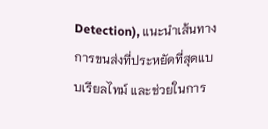Detection), แนะนำเส้นทางการขนส่งที่ประหยัดที่สุดแบบเรียลไทม์ และช่วยในการ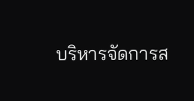บริหารจัดการส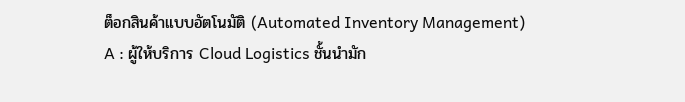ต็อกสินค้าแบบอัตโนมัติ (Automated Inventory Management)
A : ผู้ให้บริการ Cloud Logistics ชั้นนำมัก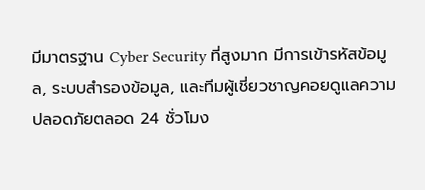มีมาตรฐาน Cyber Security ที่สูงมาก มีการเข้ารหัสข้อมูล, ระบบสำรองข้อมูล, และทีมผู้เชี่ยวชาญคอยดูแลความปลอดภัยตลอด 24 ชั่วโมง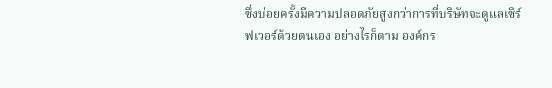ซึ่งบ่อยครั้งมีความปลอดภัยสูงกว่าการที่บริษัทจะดูแลเซิร์ฟเวอร์ด้วยตนเอง อย่างไรก็ตาม องค์กร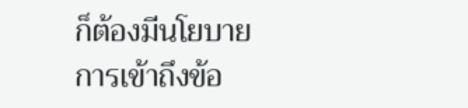ก็ต้องมีนโยบายการเข้าถึงข้อ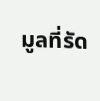มูลที่รัด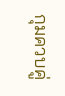กุมควบคู่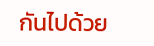กันไปด้วย